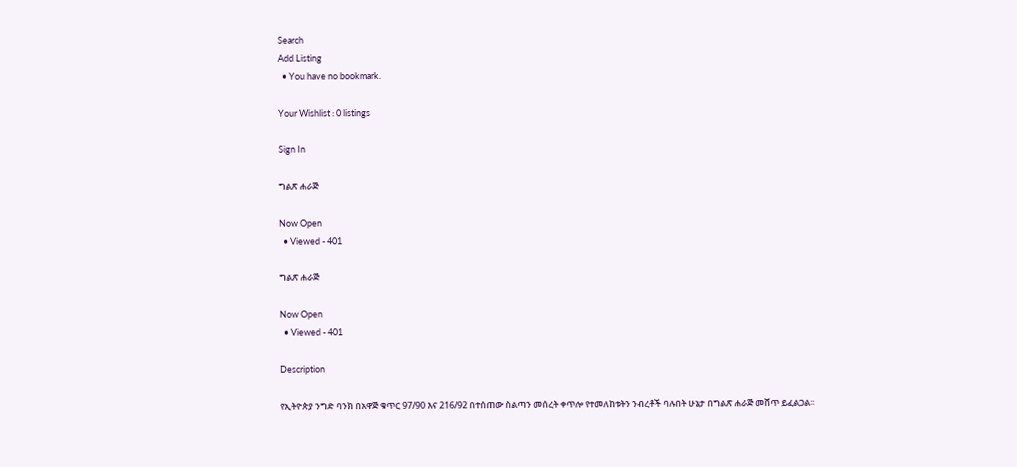Search
Add Listing
  • You have no bookmark.

Your Wishlist : 0 listings

Sign In

ግልጽ ሐራጅ

Now Open
  • Viewed - 401

ግልጽ ሐራጅ

Now Open
  • Viewed - 401

Description

የኢትዮጵያ ንግድ ባንክ በአዋጅ ቁጥር 97/90 እና 216/92 በተሰጠው ስልጣን መሰረት ቀጥሎ የተመለከቱትን ንብረቶች ባሉበት ሁኔታ በግልጽ ሐራጅ መሸጥ ይፈልጋል፡፡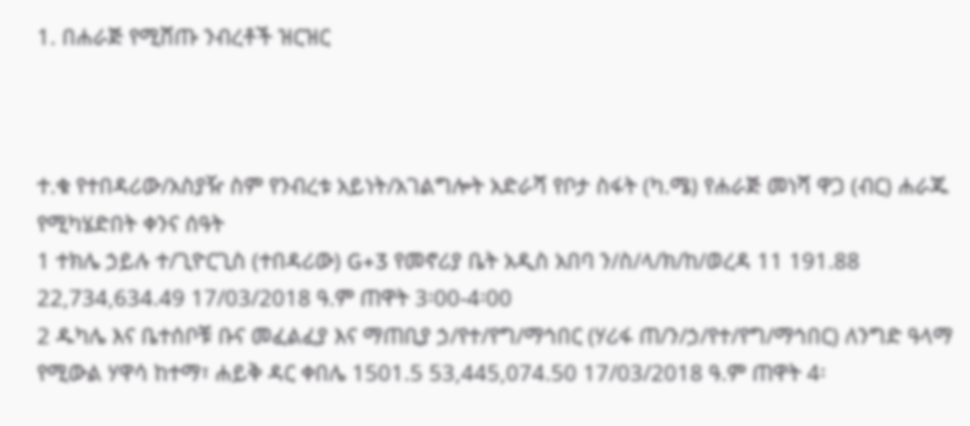1. በሐራጅ የሚሸጡ ንብረቶች ዝርዝር



ተ.ቁ የተበዳሪው/አስያዥ ስም የንብረቱ አይነት/አገልግሎት አድራሻ የቦታ ስፋት (ካ.ሜ) የሐራጅ መነሻ ዋጋ (ብር) ሐራጁ የሚካሄድበት ቀንና ሰዓት
1 ተክሌ ኃይሉ ተ/ጊዮርጊስ (ተበዳሪው) G+3 የመኖሪያ ቤት አዲስ አበባ ን/ስ/ላ/ክ/ከ/ወረዳ 11 191.88 22,734,634.49 17/03/2018 ዓ.ም ጠዋት 3፡00-4፡00
2 ዱካሌ እና ቤተሰቦቹ ቡና መፈልፈያ እና ማጠቢያ ኃ/የተ/የግ/ማኅበር (ሃሪፋ ጠ/ን/ኃ/የተ/የግ/ማኅበር) ለንግድ ዓላማ የሚውል ሃዋሳ ከተማ፣ ሐይቅ ዳር ቀበሌ 1501.5 53,445,074.50 17/03/2018 ዓ.ም ጠዋት 4፡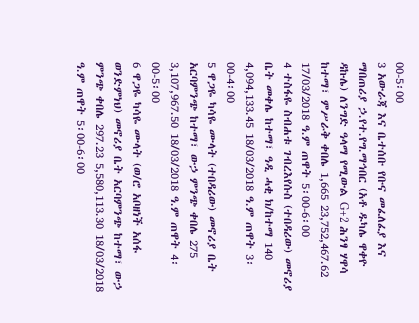00-5፡00
3 አውራጃ እና ቤተሰቡ የቡና መፈለፈያ እና ማበጠሪያ ኃ.የተ.የግ.ማኅበር (አቶ ዱካሌ ዋቀዮ ዳኩሌ) ለንግድ ዓላማ የሚውል G+2 ሕንፃ ሃዋሳ ከተማ፣ ምሥራቅ ቀበሌ 1,665 23,752,467.62 17/03/2018 ዓ.ም ጠዋት 5፡00-6፡00
4 ተስፋዬ ስብሐቱ ገብረእየሱስ (ተበዳሪው) መኖሪያ ቤት መቀሌ ከተማ፣ ዓዲ ሓቂ ክ/ከተማ 140 4,094,133.45 18/03/2018 ዓ.ም ጠዋት 3፡00-4፡00
5 ዋጋዬ ካሳዬ ሙላት (ተበዳሪው) መኖሪያ ቤት አርባምንጭ ከተማ፣ ውኃ ምንጭ ቀበሌ 275 3,107,967.50 18/03/2018 ዓ.ም ጠዋት 4፡00-5፡00
6 ዋጋዬ ካሳዬ ሙላት (ወ/ሮ አቦዘነች አሰፋ ወንድምነህ) መኖሪያ ቤት አርባምንጭ ከተማ፣ ውኃ ምንጭ ቀበሌ 297.23 5,580,113.30 18/03/2018 ዓ.ም ጠዋት 5፡00-6፡00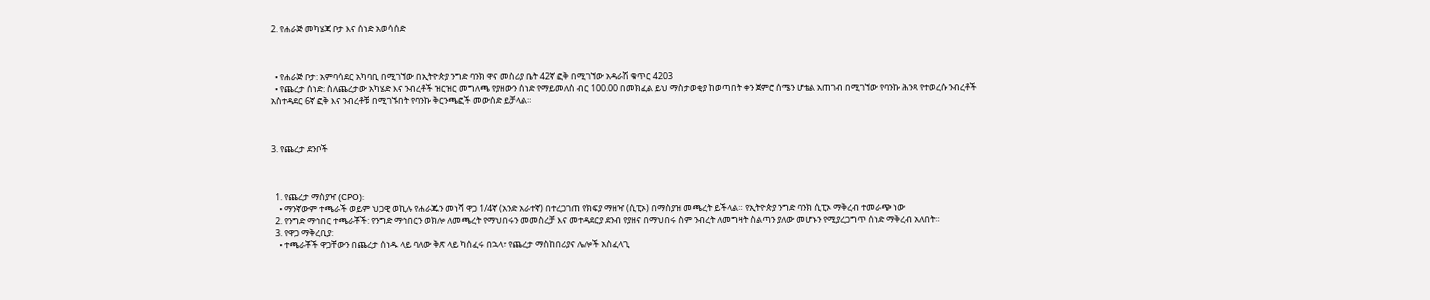2. የሐራጅ መካሄጃ ቦታ እና ሰነድ አወሳሰድ



  • የሐራጅ ቦታ: አምባሳደር አካባቢ በሚገኘው በኢትዮጵያ ንግድ ባንክ ዋና መስሪያ ቤት 42ኛ ፎቅ በሚገኘው አዳራሽ ቁጥር 4203
  • የጨረታ ሰነድ: ስለጨረታው አካሄድ እና ንብረቶች ዝርዝር መግለጫ የያዘውን ሰነድ የማይመለስ ብር 100.00 በመክፈል ይህ ማስታወቂያ ከወጣበት ቀን ጀምሮ ሰሜን ሆቴል አጠገብ በሚገኘው የባንኩ ሕንጻ የተወረሱ ንብረቶች አስተዳደር 6ኛ ፎቅ እና ንብረቶቹ በሚገኙበት የባንኩ ቅርንጫፎች መውሰድ ይቻላል።



3. የጨረታ ደንቦች



  1. የጨረታ ማስያዣ (CPO):
    • ማንኛውም ተጫራች ወይም ህጋዊ ወኪሉ የሐራጁን መነሻ ዋጋ 1/4ኛ (አንድ አራተኛ) በተረጋገጠ የክፍያ ማዘዣ (ሲፒኦ) በማስያዝ መጫረት ይችላል። የኢትዮጵያ ንግድ ባንክ ሲፒኦ ማቅረብ ተመራጭ ነው
  2. የንግድ ማኅበር ተጫራቾች: የንግድ ማኅበርን ወክሎ ለመጫረት የማህበሩን መመስረቻ እና መተዳደርያ ደንብ የያዘና በማህበሩ ስም ንብረት ለመግዛት ስልጣን ያለው መሆኑን የሚያረጋግጥ ሰነድ ማቅረብ አለበት።
  3. የዋጋ ማቅረቢያ:
    • ተጫራቾች ዋጋቸውን በጨረታ ሰነዱ ላይ ባለው ቅጽ ላይ ካሰፈሩ በኋላ፣ የጨረታ ማስከበሪያና ሌሎች አስፈላጊ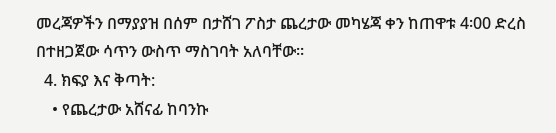መረጃዎችን በማያያዝ በሰም በታሸገ ፖስታ ጨረታው መካሄጃ ቀን ከጠዋቱ 4፡00 ድረስ በተዘጋጀው ሳጥን ውስጥ ማስገባት አለባቸው።
  4. ክፍያ እና ቅጣት:
    • የጨረታው አሸናፊ ከባንኩ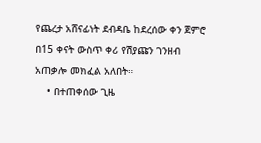የጨረታ አሸናፊነት ደብዳቤ ከደረሰው ቀን ጀምሮ በ15 ቀናት ውስጥ ቀሪ የሽያጩን ገንዘብ አጠቃሎ መክፈል አለበት።
    • በተጠቀሰው ጊዜ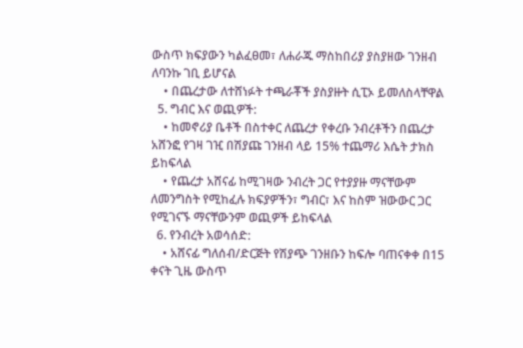ውስጥ ክፍያውን ካልፈፀመ፣ ለሐራጁ ማስከበሪያ ያስያዘው ገንዘብ ለባንኩ ገቢ ይሆናል
    • በጨረታው ለተሸነፉት ተጫራቾች ያስያዙት ሲፒኦ ይመለስላቸዋል
  5. ግብር እና ወጪዎች:
    • ከመኖሪያ ቤቶች በስተቀር ለጨረታ የቀረቡ ንብረቶችን በጨረታ አሸንፎ የገዛ ገዢ በሽያጩ ገንዘብ ላይ 15% ተጨማሪ እሴት ታክስ ይከፍላል
    • የጨረታ አሸናፊ ከሚገዛው ንብረት ጋር የተያያዙ ማናቸውም ለመንግስት የሚከፈሉ ክፍያዎችን፣ ግብር፣ እና ከስም ዝውውር ጋር የሚገናኙ ማናቸውንም ወጪዎች ይከፍላል
  6. የንብረት አወሳሰድ:
    • አሸናፊ ግለሰብ/ድርጅት የሽያጭ ገንዘቡን ከፍሎ ባጠናቀቀ በ15 ቀናት ጊዜ ውስጥ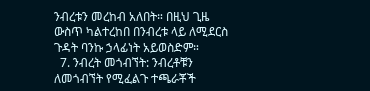ንብረቱን መረከብ አለበት። በዚህ ጊዜ ውስጥ ካልተረከበ በንብረቱ ላይ ለሚደርስ ጉዳት ባንኩ ኃላፊነት አይወስድም።
  7. ንብረት መጎብኘት: ንብረቶቹን ለመጎብኘት የሚፈልጉ ተጫራቾች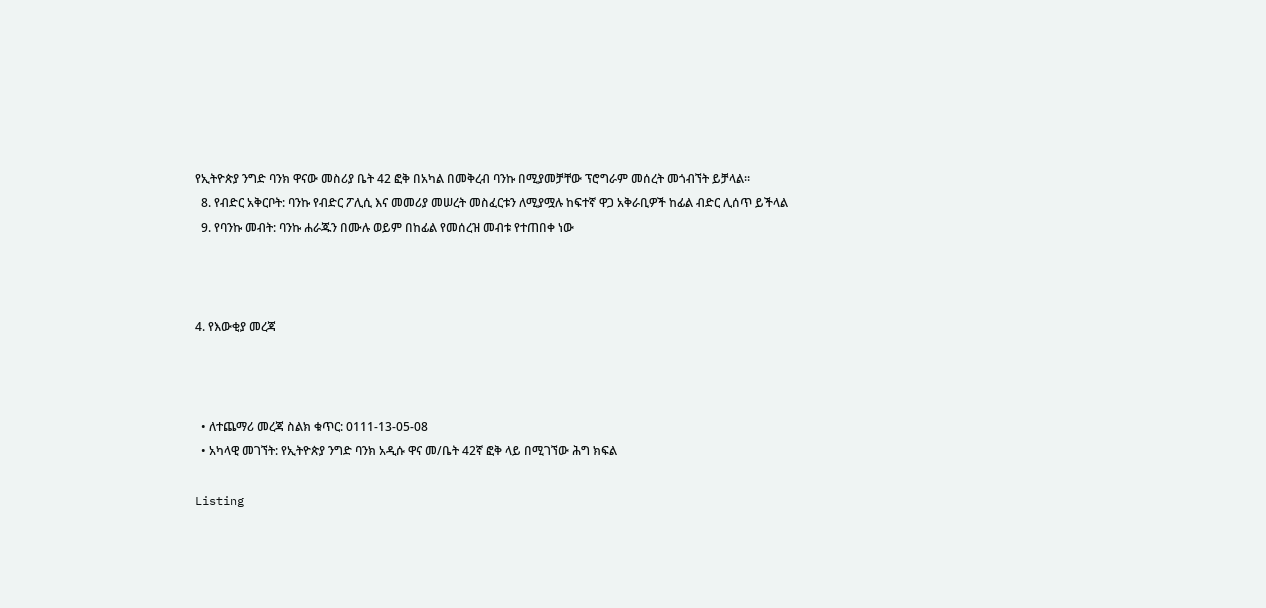የኢትዮጵያ ንግድ ባንክ ዋናው መስሪያ ቤት 42 ፎቅ በአካል በመቅረብ ባንኩ በሚያመቻቸው ፕሮግራም መሰረት መጎብኘት ይቻላል።
  8. የብድር አቅርቦት: ባንኩ የብድር ፖሊሲ እና መመሪያ መሠረት መስፈርቱን ለሚያሟሉ ከፍተኛ ዋጋ አቅራቢዎች ከፊል ብድር ሊሰጥ ይችላል
  9. የባንኩ መብት: ባንኩ ሐራጁን በሙሉ ወይም በከፊል የመሰረዝ መብቱ የተጠበቀ ነው



4. የእውቂያ መረጃ



  • ለተጨማሪ መረጃ ስልክ ቁጥር: 0111-13-05-08
  • አካላዊ መገኘት: የኢትዮጵያ ንግድ ባንክ አዲሱ ዋና መ/ቤት 42ኛ ፎቅ ላይ በሚገኘው ሕግ ክፍል

Listing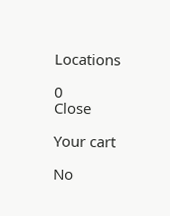Locations

0
Close

Your cart

No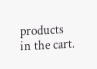products in the cart.